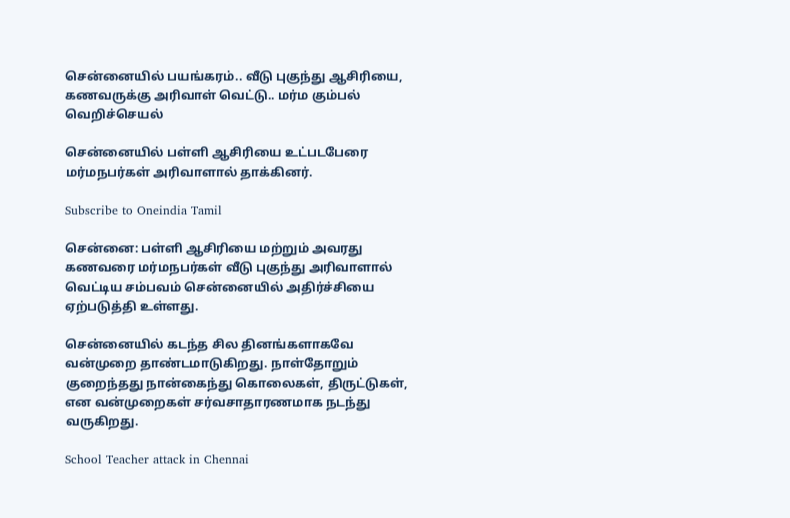சென்னையில் பயங்கரம்.. வீடு புகுந்து ஆசிரியை, கணவருக்கு அரிவாள் வெட்டு.. மர்ம கும்பல் வெறிச்செயல்

சென்னையில் பள்ளி ஆசிரியை உட்படபேரை மர்மநபர்கள் அரிவாளால் தாக்கினர்.

Subscribe to Oneindia Tamil

சென்னை: பள்ளி ஆசிரியை மற்றும் அவரது கணவரை மர்மநபர்கள் வீடு புகுந்து அரிவாளால் வெட்டிய சம்பவம் சென்னையில் அதிர்ச்சியை ஏற்படுத்தி உள்ளது.

சென்னையில் கடந்த சில தினங்களாகவே வன்முறை தாண்டமாடுகிறது. நாள்தோறும் குறைந்தது நான்கைந்து கொலைகள், திருட்டுகள், என வன்முறைகள் சர்வசாதாரணமாக நடந்து வருகிறது.

School Teacher attack in Chennai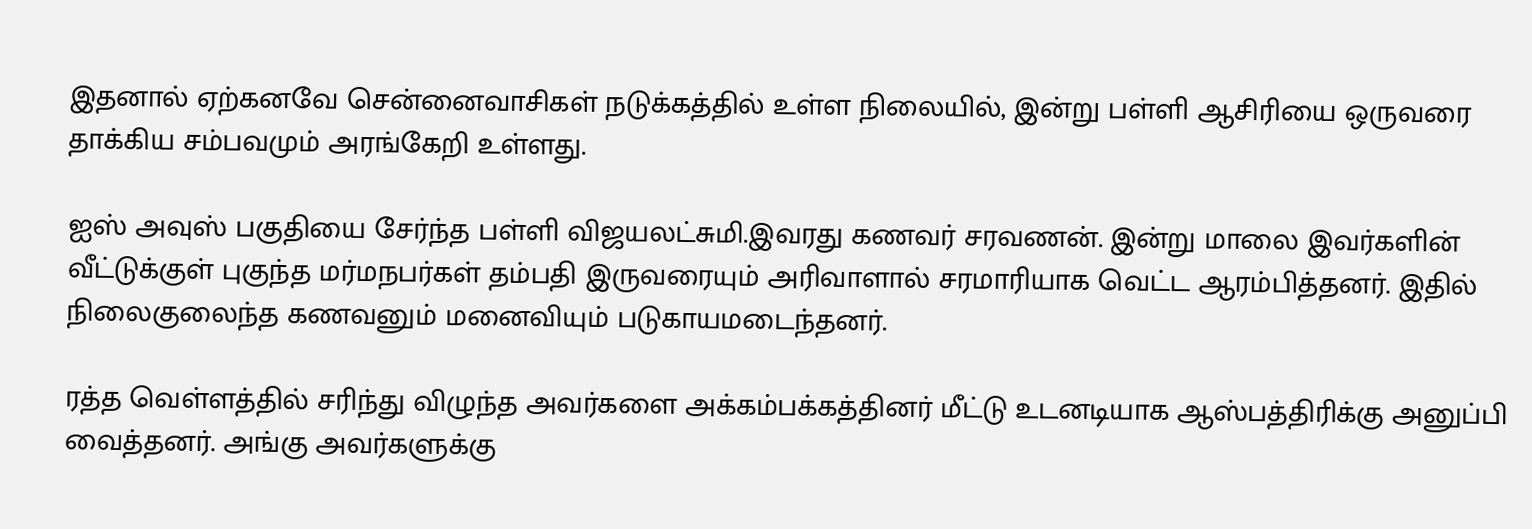இதனால் ஏற்கனவே சென்னைவாசிகள் நடுக்கத்தில் உள்ள நிலையில், இன்று பள்ளி ஆசிரியை ஒருவரை தாக்கிய சம்பவமும் அரங்கேறி உள்ளது.

ஐஸ் அவுஸ் பகுதியை சேர்ந்த பள்ளி விஜயலட்சுமி.இவரது கணவர் சரவணன். இன்று மாலை இவர்களின் வீட்டுக்குள் புகுந்த மர்மநபர்கள் தம்பதி இருவரையும் அரிவாளால் சரமாரியாக வெட்ட ஆரம்பித்தனர். இதில் நிலைகுலைந்த கணவனும் மனைவியும் படுகாயமடைந்தனர்.

ரத்த வெள்ளத்தில் சரிந்து விழுந்த அவர்களை அக்கம்பக்கத்தினர் மீட்டு உடனடியாக ஆஸ்பத்திரிக்கு அனுப்பி வைத்தனர். அங்கு அவர்களுக்கு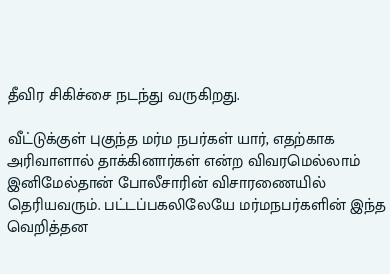தீவிர சிகிச்சை நடந்து வருகிறது.

வீட்டுக்குள் புகுந்த மர்ம நபர்கள் யார், எதற்காக அரிவாளால் தாக்கினார்கள் என்ற விவரமெல்லாம் இனிமேல்தான் போலீசாரின் விசாரணையில் தெரியவரும். பட்டப்பகலிலேயே மர்மநபர்களின் இந்த வெறித்தன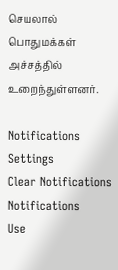செயலால் பொதுமக்கள் அச்சத்தில் உறைந்துள்ளனர்.

Notifications
Settings
Clear Notifications
Notifications
Use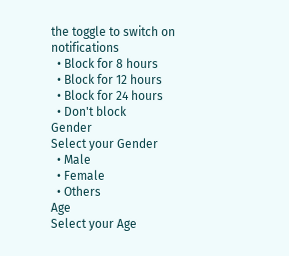the toggle to switch on notifications
  • Block for 8 hours
  • Block for 12 hours
  • Block for 24 hours
  • Don't block
Gender
Select your Gender
  • Male
  • Female
  • Others
Age
Select your Age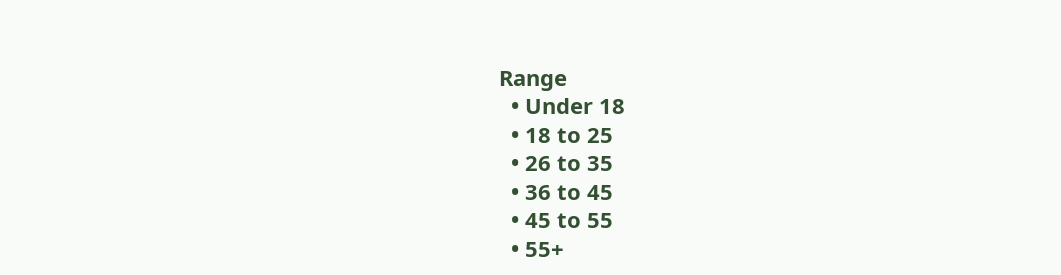Range
  • Under 18
  • 18 to 25
  • 26 to 35
  • 36 to 45
  • 45 to 55
  • 55+